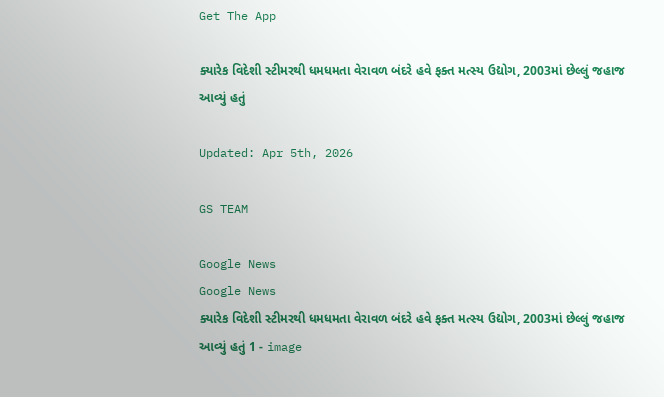Get The App

ક્યારેક વિદેશી સ્ટીમરથી ધમધમતા વેરાવળ બંદરે હવે ફક્ત મત્સ્ય ઉદ્યોગ, 2003માં છેલ્લું જહાજ આવ્યું હતું

Updated: Apr 5th, 2026

GS TEAM

Google News
Google News
ક્યારેક વિદેશી સ્ટીમરથી ધમધમતા વેરાવળ બંદરે હવે ફક્ત મત્સ્ય ઉદ્યોગ, 2003માં છેલ્લું જહાજ આવ્યું હતું 1 - image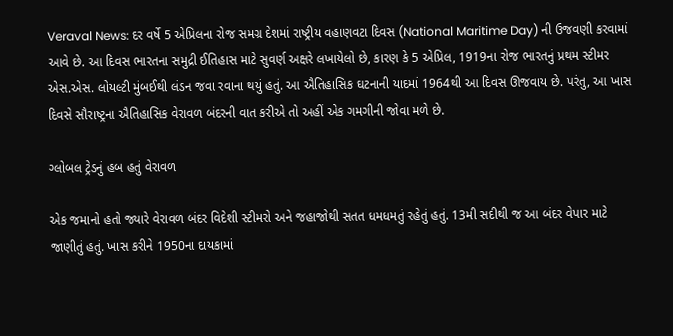Veraval News: દર વર્ષે 5 એપ્રિલના રોજ સમગ્ર દેશમાં રાષ્ટ્રીય વહાણવટા દિવસ (National Maritime Day) ની ઉજવણી કરવામાં આવે છે. આ દિવસ ભારતના સમુદ્રી ઈતિહાસ માટે સુવર્ણ અક્ષરે લખાયેલો છે, કારણ કે 5 એપ્રિલ, 1919ના રોજ ભારતનું પ્રથમ સ્ટીમર એસ.એસ. લોયલ્ટી મુંબઈથી લંડન જવા રવાના થયું હતું. આ ઐતિહાસિક ઘટનાની યાદમાં 1964થી આ દિવસ ઊજવાય છે. પરંતુ, આ ખાસ દિવસે સૌરાષ્ટ્રના ઐતિહાસિક વેરાવળ બંદરની વાત કરીએ તો અહીં એક ગમગીની જોવા મળે છે.

ગ્લોબલ ટ્રેડનું હબ હતું વેરાવળ

એક જમાનો હતો જ્યારે વેરાવળ બંદર વિદેશી સ્ટીમરો અને જહાજોથી સતત ધમધમતું રહેતું હતું. 13મી સદીથી જ આ બંદર વેપાર માટે જાણીતું હતું. ખાસ કરીને 1950ના દાયકામાં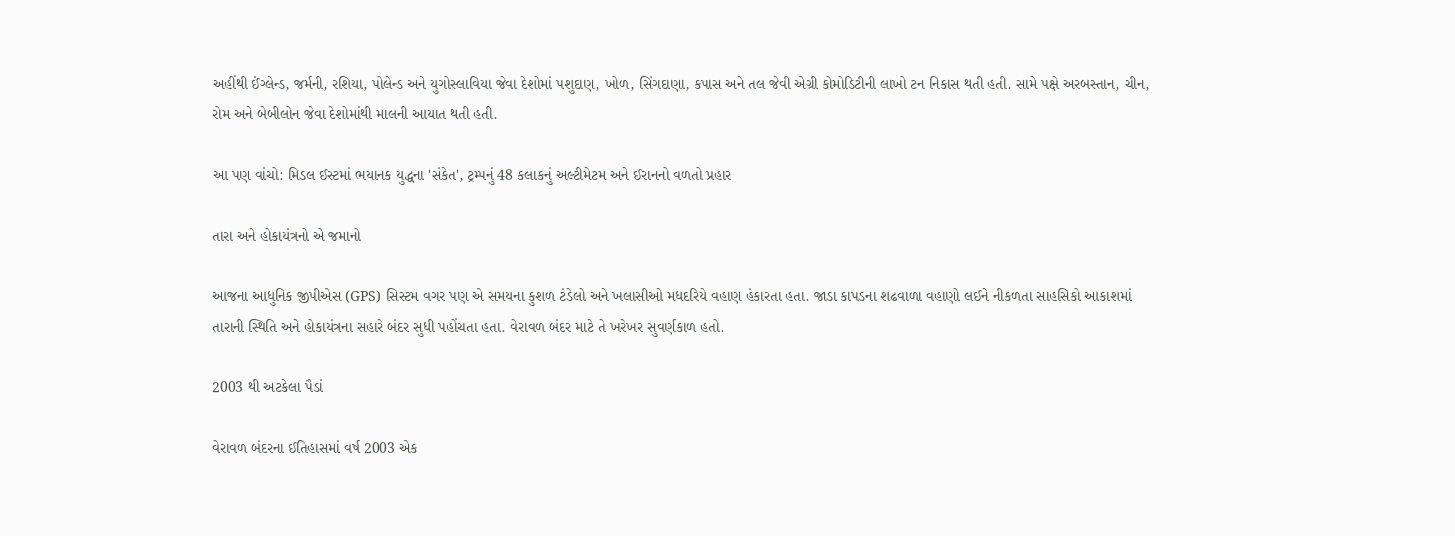અહીંથી ઈંગ્લેન્ડ, જર્મની, રશિયા, પોલેન્ડ અને યુગોસ્લાવિયા જેવા દેશોમાં પશુદાણ, ખોળ, સિંગદાણા, કપાસ અને તલ જેવી એગ્રી કોમોડિટીની લાખો ટન નિકાસ થતી હતી. સામે પક્ષે અરબસ્તાન, ચીન, રોમ અને બેબીલોન જેવા દેશોમાંથી માલની આયાત થતી હતી.

આ પણ વાંચો: મિડલ ઈસ્ટમાં ભયાનક યુદ્ધના 'સંકેત', ટ્રમ્પનું 48 કલાકનું અલ્ટીમેટમ અને ઈરાનનો વળતો પ્રહાર

તારા અને હોકાયંત્રનો એ જમાનો

આજના આધુનિક જીપીએસ (GPS) સિસ્ટમ વગર પણ એ સમયના કુશળ ટંડેલો અને ખલાસીઓ મધદરિયે વહાણ હંકારતા હતા. જાડા કાપડના શઢવાળા વહાણો લઈને નીકળતા સાહસિકો આકાશમાં તારાની સ્થિતિ અને હોકાયંત્રના સહારે બંદર સુધી પહોંચતા હતા. વેરાવળ બંદર માટે તે ખરેખર સુવર્ણકાળ હતો.

2003 થી અટકેલા પૈડાં

વેરાવળ બંદરના ઈતિહાસમાં વર્ષ 2003 એક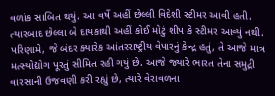વળાંક સાબિત થયું. આ વર્ષે અહીં છેલ્લી વિદેશી સ્ટીમર આવી હતી. ત્યારબાદ છેલ્લા બે દાયકાથી અહીં કોઈ મોટું શીપ કે સ્ટીમર આવ્યું નથી. પરિણામે, જે બંદર ક્યારેક આંતરરાષ્ટ્રીય વેપારનું કેન્દ્ર હતું, તે આજે માત્ર મત્સ્યોદ્યોગ પૂરતું સીમિત રહી ગયું છે. આજે જ્યારે ભારત તેના સમુદ્રી વારસાની ઉજવણી કરી રહ્યું છે, ત્યારે વેરાવળના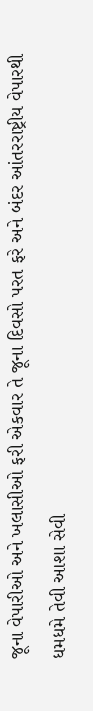જૂના વેપારીઓ અને ખલાસીઓ ફરી એકવાર તે જૂના દિવસો પરત ફરે અને બંદર આંતરરાષ્ટ્રીય વેપારથી ધમધમે તેવી આશા સેવી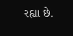રહ્યા છે.